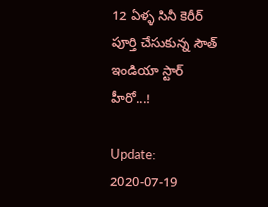12 ఏళ్ళ సినీ కెరీర్ పూర్తి చేసుకున్న సౌత్ ఇండియా స్టార్ హీరో...!

Update: 2020-07-19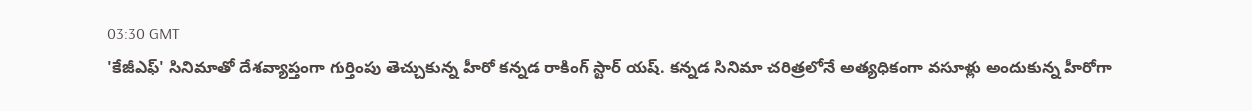03:30 GMT
'కేజీఎఫ్' సినిమాతో దేశవ్యాప్తంగా గుర్తింపు తెచ్చుకున్న హీరో కన్నడ రాకింగ్ స్టార్ యష్. కన్నడ సినిమా చరిత్రలోనే అత్యధికంగా వసూళ్లు అందుకున్న హీరోగా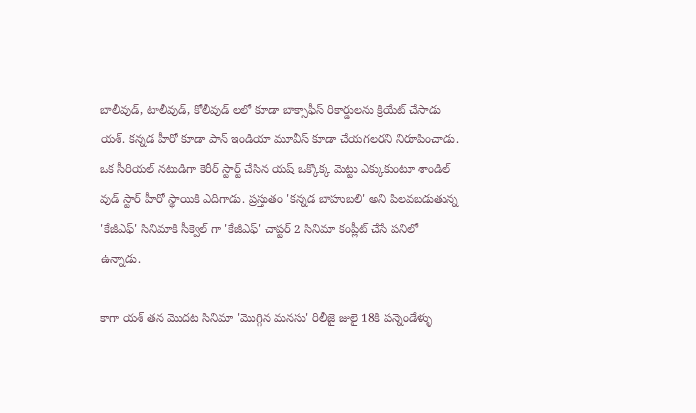బాలీవుడ్, టాలీవుడ్, కోలీవుడ్ లలో కూడా బాక్సాఫీస్ రికార్డులను క్రియేట్ చేసాడు యశ్. కన్నడ హీరో కూడా పాన్ ఇండియా మూవీస్ కూడా చేయగలరని నిరూపించాడు. ఒక సీరియల్ నటుడిగా కెరీర్ స్టార్ట్ చేసిన యష్ ఒక్కొక్క మెట్టు ఎక్కుకుంటూ శాండిల్ వుడ్ స్టార్ హీరో స్థాయికి ఎదిగాడు. ప్రస్తుతం 'కన్నడ బాహుబలి' అని పిలవబడుతున్న 'కేజీఎఫ్' సినిమాకి సీక్వెల్ గా 'కేజీఎఫ్' చాప్టర్ 2 సినిమా కంప్లీట్ చేసే పనిలో ఉన్నాడు.

కాగా యశ్ తన మొదట సినిమా 'మొగ్గిన మ‌న‌సు' రిలీజై జులై 18కి ప‌న్నెండేళ్ళు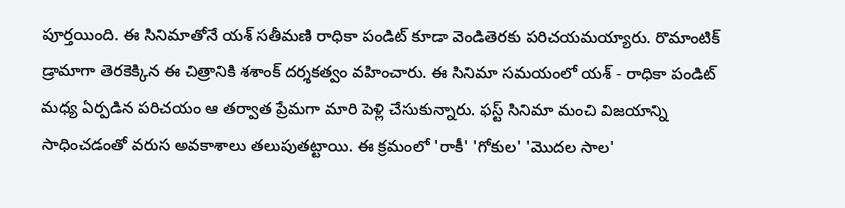పూర్త‌యింది. ఈ సినిమాతోనే య‌శ్ సతీమణి రాధికా పండిట్ కూడా వెండితెరకు ప‌రిచ‌య‌మ‌య్యారు. రొమాంటిక్ డ్రామాగా తెరకెక్కిన ఈ చిత్రానికి శ‌శాంక్ దర్శకత్వం వహించారు. ఈ సినిమా సమయంలో యశ్ - రాధికా పండిట్ మధ్య ఏర్పడిన పరిచయం ఆ తర్వాత ప్రేమగా మారి పెళ్లి చేసుకున్నారు. ఫస్ట్ సినిమా మంచి విజయాన్ని సాధించడంతో వరుస అవకాశాలు తలుపుతట్టాయి. ఈ క్రమంలో 'రాకీ' 'గోకుల' 'మొద‌ల సాల‌'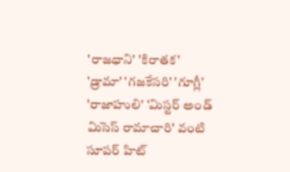'రాజ‌ధాని' 'కిరాత‌క‌' 'డ్రామా' 'గ‌జ‌కేస‌రి' 'గూగ్లీ' 'రాజాహులి' 'మిస్ట‌ర్ అండ్ మిసెస్ రామాచారి' వంటి సూపర్ హిట్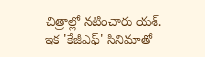చిత్రాల్లో నటించారు యశ్. ఇక 'కేజీఎఫ్' సినిమాతో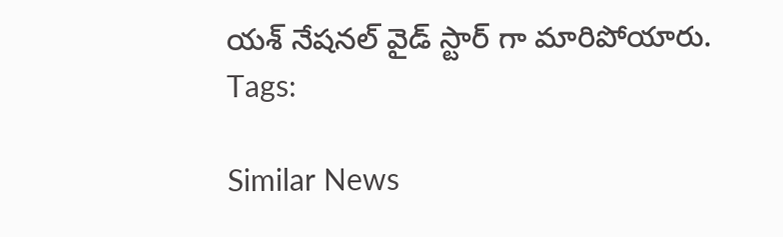యశ్ నేషనల్ వైడ్ స్టార్ గా మారిపోయారు.
Tags:

Similar News